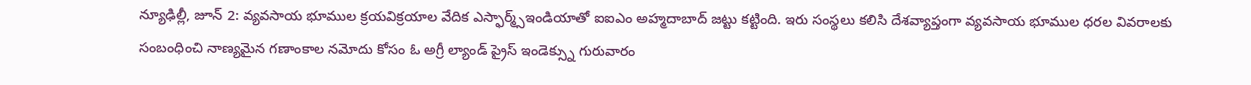న్యూఢిల్లీ, జూన్ 2: వ్యవసాయ భూముల క్రయవిక్రయాల వేదిక ఎస్ఫార్మ్స్ఇండియాతో ఐఐఎం అహ్మదాబాద్ జట్టు కట్టింది. ఇరు సంస్థలు కలిసి దేశవ్యాప్తంగా వ్యవసాయ భూముల ధరల వివరాలకు సంబంధించి నాణ్యమైన గణాంకాల నమోదు కోసం ఓ అగ్రీ ల్యాండ్ ప్రైస్ ఇండెక్స్ను గురువారం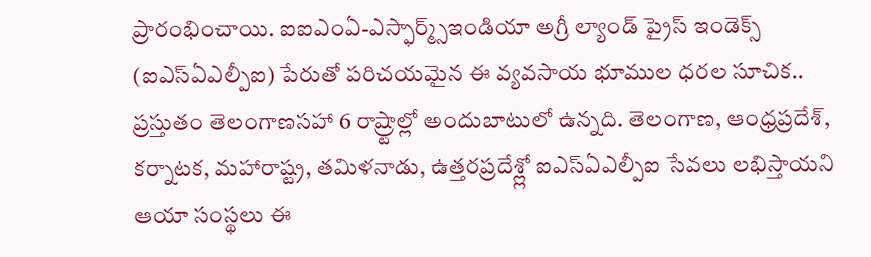ప్రారంభించాయి. ఐఐఎంఏ-ఎస్ఫార్మ్స్ఇండియా అగ్రీ ల్యాండ్ ప్రైస్ ఇండెక్స్ (ఐఎస్ఏఎల్పీఐ) పేరుతో పరిచయమైన ఈ వ్యవసాయ భూముల ధరల సూచిక.. ప్రస్తుతం తెలంగాణసహా 6 రాష్ర్టాల్లో అందుబాటులో ఉన్నది. తెలంగాణ, ఆంధ్రప్రదేశ్, కర్నాటక, మహారాష్ట్ర, తమిళనాడు, ఉత్తరప్రదేశ్ల్లో ఐఎస్ఏఎల్పీఐ సేవలు లభిస్తాయని ఆయా సంస్థలు ఈ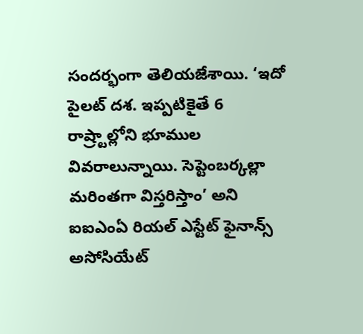సందర్భంగా తెలియజేశాయి. ‘ఇదో పైలట్ దశ. ఇప్పటికైతే 6 రాష్ర్టాల్లోని భూముల వివరాలున్నాయి. సెప్టెంబర్కల్లా మరింతగా విస్తరిస్తాం’ అని ఐఐఎంఏ రియల్ ఎస్టేట్ ఫైనాన్స్ అసోసియేట్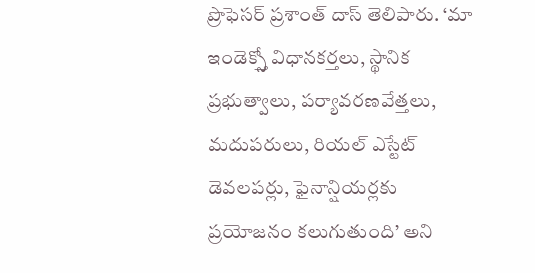ప్రొఫెసర్ ప్రశాంత్ దాస్ తెలిపారు. ‘మా ఇండెక్స్తో విధానకర్తలు, స్థానిక ప్రభుత్వాలు, పర్యావరణవేత్తలు, మదుపరులు, రియల్ ఎస్టేట్ డెవలపర్లు, ఫైనాన్షియర్లకు ప్రయోజనం కలుగుతుంది’ అని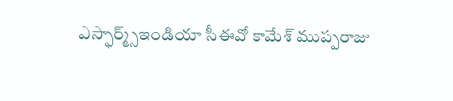ఎస్ఫార్మ్స్ఇండియా సీఈవో కామేశ్ ముప్పరాజు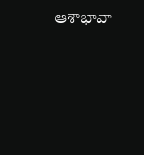ఆశాభావా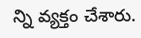న్ని వ్యక్తం చేశారు.